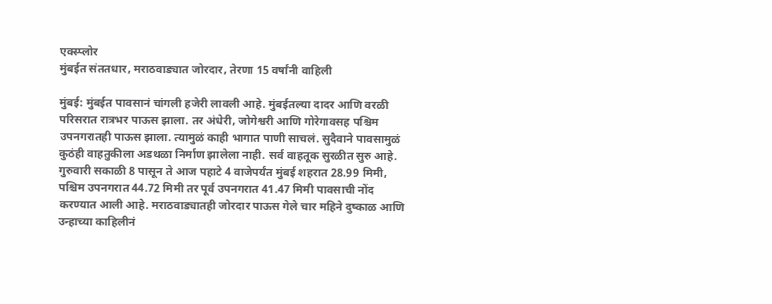एक्स्प्लोर
मुंबईत संततधार, मराठवाड्यात जोरदार, तेरणा 15 वर्षांनी वाहिली

मुंबई: मुंबईत पावसानं चांगली हजेरी लावली आहे. मुंबईतल्या दादर आणि वरळी परिसरात रात्रभर पाऊस झाला. तर अंधेरी, जोगेश्वरी आणि गोरेगावसह पश्चिम उपनगरातही पाऊस झाला. त्यामुळं काही भागात पाणी साचलं. सुदैवाने पावसामुळं कुठंही वाहतुकीला अडथळा निर्माण झालेला नाही. सर्व वाहतूक सुरळीत सुरु आहे. गुरुवारी सकाळी 8 पासून ते आज पहाटे 4 वाजेपर्यंत मुंबई शहरात 28.99 मिमी, पश्चिम उपनगरात 44.72 मिमी तर पूर्व उपनगरात 41.47 मिमी पावसाची नोंद करण्यात आली आहे. मराठवाड्यातही जोरदार पाऊस गेले चार महिने दुष्काळ आणि उन्हाच्या काहिलीनं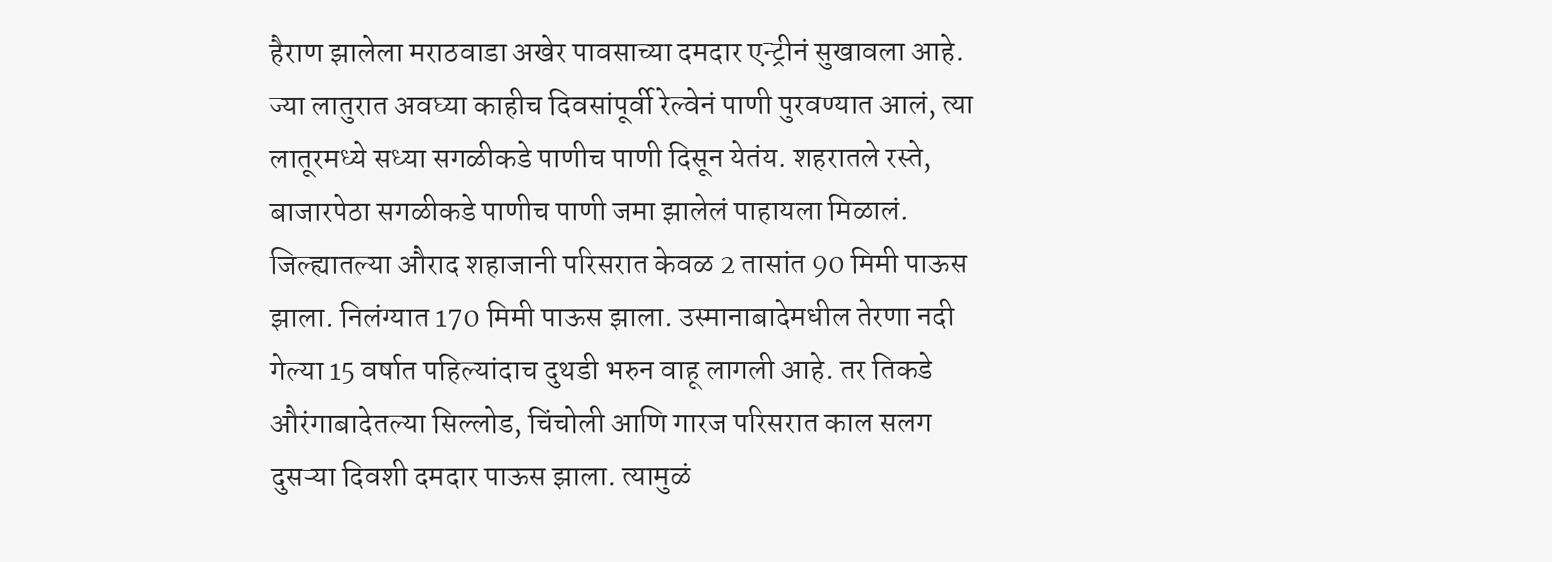हैराण झालेला मराठवाडा अखेर पावसाच्या दमदार एन्ट्रीनं सुखावला आहे. ज्या लातुरात अवघ्या काहीच दिवसांपूर्वी रेल्वेनं पाणी पुरवण्यात आलं, त्या लातूरमध्ये सध्या सगळीकडे पाणीच पाणी दिसून येतंय. शहरातले रस्ते, बाजारपेठा सगळीकडे पाणीच पाणी जमा झालेलं पाहायला मिळालं. जिल्ह्यातल्या औराद शहाजानी परिसरात केवळ 2 तासांत 90 मिमी पाऊस झाला. निलंग्यात 170 मिमी पाऊस झाला. उस्मानाबादेमधील तेरणा नदी गेल्या 15 वर्षात पहिल्यांदाच दुथडी भरुन वाहू लागली आहे. तर तिकडे औरंगाबादेतल्या सिल्लोड, चिंचोली आणि गारज परिसरात काल सलग दुसऱ्या दिवशी दमदार पाऊस झाला. त्यामुळं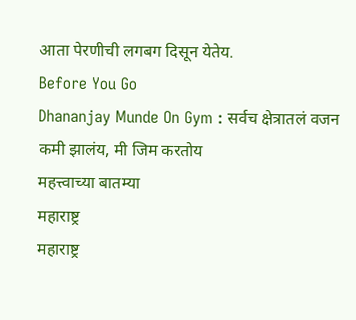आता पेरणीची लगबग दिसून येतेय.
Before You Go
Dhananjay Munde On Gym : सर्वच क्षेत्रातलं वजन कमी झालंय, मी जिम करतोय
महत्त्वाच्या बातम्या
महाराष्ट्र
महाराष्ट्र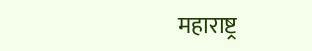महाराष्ट्र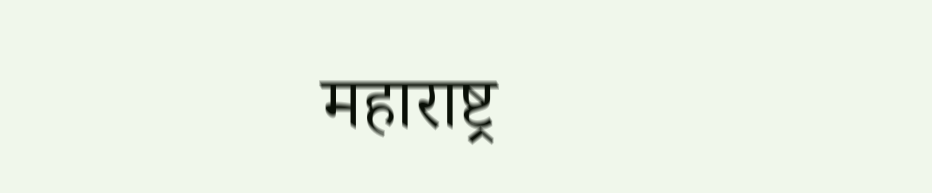महाराष्ट्र